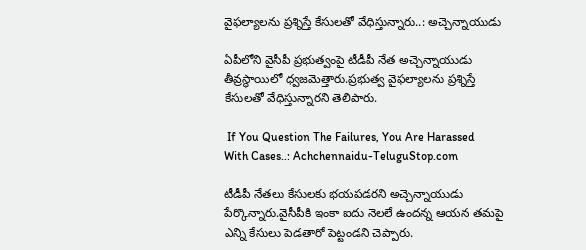వైఫల్యాలను ప్రశ్నిస్తే కేసులతో వేధిస్తున్నారు..: అచ్చెన్నాయుడు

ఏపీలోని వైసీపీ ప్రభుత్వంపై టీడీపీ నేత అచ్చెన్నాయుడు తీవ్రస్థాయిలో ధ్వజమెత్తారు.ప్రభుత్వ వైఫల్యాలను ప్రశ్నిస్తే కేసులతో వేధిస్తున్నారని తెలిపారు.

 If You Question The Failures, You Are Harassed With Cases..: Achchennaidu-TeluguStop.com

టీడీపీ నేతలు కేసులకు భయపడరని అచ్చెన్నాయుడు పేర్కొన్నారు.వైసీపీకి ఇంకా ఐదు నెలలే ఉందన్న ఆయన తమపై ఎన్ని కేసులు పెడతారో పెట్టండని చెప్పారు.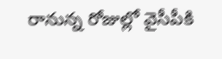రానున్న రోజుల్లో వైసీపీకి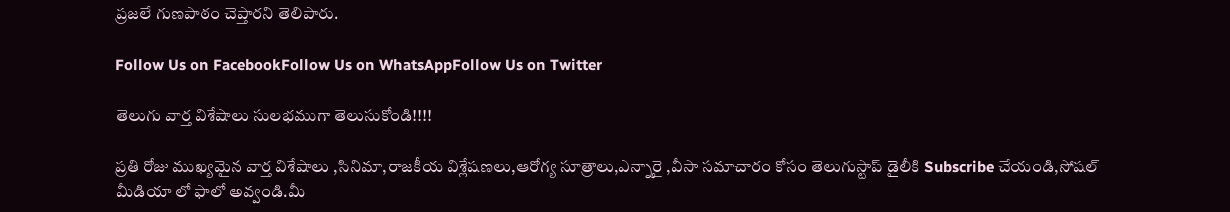ప్రజలే గుణపాఠం చెప్తారని తెలిపారు.

Follow Us on FacebookFollow Us on WhatsAppFollow Us on Twitter

తెలుగు వార్త విశేషాలు సులభముగా తెలుసుకోండి!!!!

ప్రతి రోజు ముఖ్యమైన వార్త విశేషాలు ,సినిమా,రాజకీయ విశ్లేషణలు,ఆరోగ్య సూత్రాలు,ఎన్నారై ,వీసా సమాచారం కోసం తెలుగుస్టాప్ డైలీకి Subscribe చేయండి,సోషల్ మీడియా లో ఫాలో అవ్వండి.మీ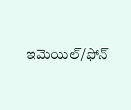ఇమెయిల్/ఫోన్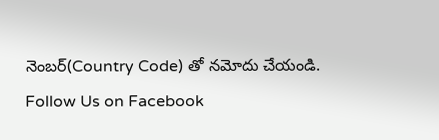నెంబర్(Country Code) తో నమోదు చేయండి.
Follow Us on Facebook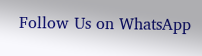Follow Us on WhatsApp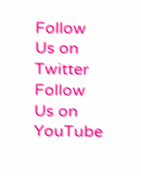Follow Us on Twitter Follow Us on YouTube